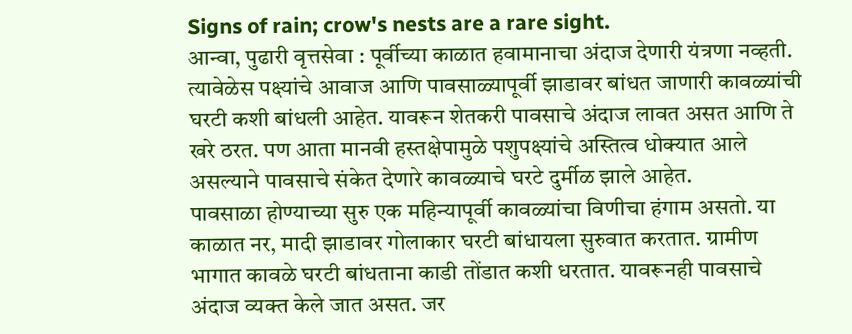Signs of rain; crow's nests are a rare sight.
आन्वा, पुढारी वृत्तसेवा : पूर्वीच्या काळात हवामानाचा अंदाज देणारी यंत्रणा नव्हती. त्यावेळेस पक्ष्यांचे आवाज आणि पावसाळ्यापूर्वी झाडावर बांधत जाणारी कावळ्यांची घरटी कशी बांधली आहेत. यावरून शेतकरी पावसाचे अंदाज लावत असत आणि ते खरे ठरत. पण आता मानवी हस्तक्षेपामुळे पशुपक्ष्यांचे अस्तित्व धोक्यात आले असल्याने पावसाचे संकेत देणारे कावळ्याचे घरटे दुर्मीळ झाले आहेत.
पावसाळा होण्याच्या सुरु एक महिन्यापूर्वी कावळ्यांचा विणीचा हंगाम असतो. या काळात नर, मादी झाडावर गोलाकार घरटी बांधायला सुरुवात करतात. ग्रामीण भागात कावळे घरटी बांधताना काडी तोंडात कशी धरतात. यावरूनही पावसाचे अंदाज व्यक्त केले जात असत. जर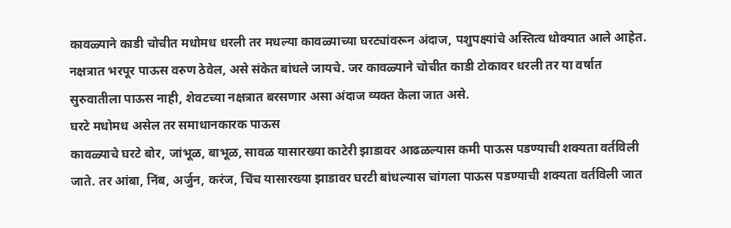कावळ्याने काडी चोचीत मधोमध धरली तर मधल्या कावळ्याच्या घरट्यांवरून अंदाज, पशुपक्ष्यांचे अस्तित्व धोक्यात आले आहेत.
नक्षत्रात भरपूर पाऊस वरुण ठेवेल, असे संकेत बांधले जायचे. जर कावळ्याने चोचीत काडी टोकावर धरली तर या वर्षात सुरुवातीला पाऊस नाही, शेवटच्या नक्षत्रात बरसणार असा अंदाज व्यक्त केला जात असे.
घरटे मधोमध असेल तर समाधानकारक पाऊस
कावळ्याचे घरटे बोर, जांभूळ, बाभूळ, सावळ यासारख्या काटेरी झाडावर आढळल्यास कमी पाऊस पडण्याची शक्यता वर्तविली जाते. तर आंबा, निंब, अर्जुन, करंज, चिंच यासारख्या झाडावर घरटी बांधल्यास चांगला पाऊस पडण्याची शक्यता वर्तविली जात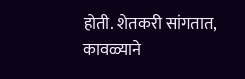होती. शेतकरी सांगतात, कावळ्याने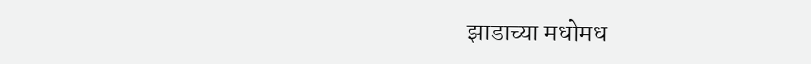झाडाच्या मधोमध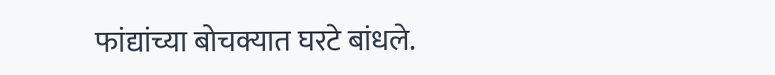फांद्यांच्या बोचक्यात घरटे बांधले.